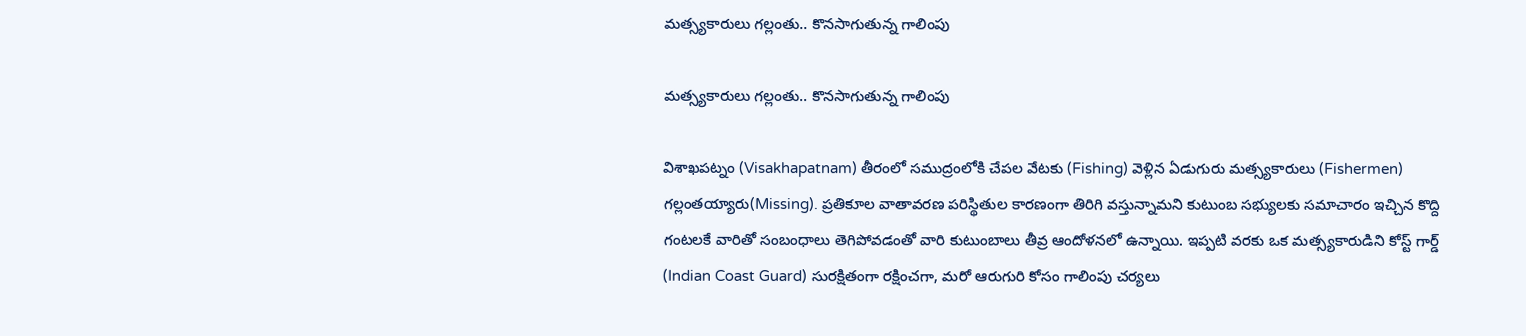మత్స్యకారులు గ‌ల్లంతు.. కొనసాగుతున్న గాలింపు

మత్స్యకారులు గ‌ల్లంతు.. కొనసాగుతున్న గాలింపు

విశాఖపట్నం (Visakhapatnam) తీరంలో సముద్రంలోకి చేపల వేటకు (Fishing) వెళ్లిన ఏడుగురు మత్స్యకారులు (Fishermen) గల్లంత‌య్యారు(Missing). ప్రతికూల వాతావరణ పరిస్థితుల కారణంగా తిరిగి వస్తున్నామని కుటుంబ సభ్యులకు సమాచారం ఇచ్చిన కొద్ది గంటలకే వారితో సంబంధాలు తెగిపోవడంతో వారి కుటుంబాలు తీవ్ర‌ ఆందోళనలో ఉన్నాయి. ఇప్పటి వరకు ఒక మత్స్యకారుడిని కోస్ట్ గార్డ్ (Indian Coast Guard) సురక్షితంగా రక్షించగా, మరో ఆరుగురి కోసం గాలింపు చర్యలు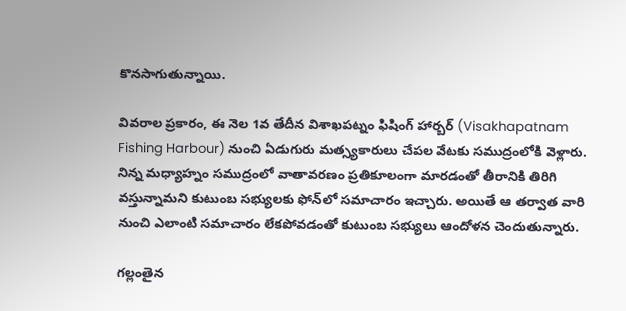కొనసాగుతున్నాయి.

వివరాల ప్రకారం, ఈ నెల 1వ తేదీన విశాఖపట్నం ఫిషింగ్ హార్బర్ (Visakhapatnam Fishing Harbour) నుంచి ఏడుగురు మత్స్యకారులు చేపల వేటకు సముద్రంలోకి వెళ్లారు. నిన్న మధ్యాహ్నం సముద్రంలో వాతావరణం ప్రతికూలంగా మారడంతో తీరానికి తిరిగి వస్తున్నామని కుటుంబ సభ్యులకు ఫోన్‌లో సమాచారం ఇచ్చారు. అయితే ఆ తర్వాత వారి నుంచి ఎలాంటి సమాచారం లేకపోవడంతో కుటుంబ సభ్యులు ఆందోళన చెందుతున్నారు.

గల్లంతైన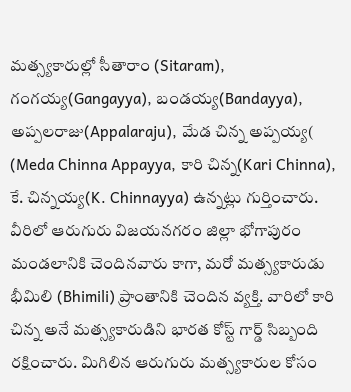మత్స్యకారుల్లో సీతారాం (Sitaram), గంగయ్య(Gangayya), బండయ్య(Bandayya), అప్పలరాజు(Appalaraju), మేడ చిన్న అప్పయ్య( (Meda Chinna Appayya, కారి చిన్న(Kari Chinna), కే. చిన్నయ్య(K. Chinnayya) ఉన్నట్లు గుర్తించారు. వీరిలో ఆరుగురు విజయనగరం జిల్లా భోగాపురం మండలానికి చెందినవారు కాగా, మరో మత్స్యకారుడు భీమిలి (Bhimili) ప్రాంతానికి చెందిన వ్యక్తి. వారిలో కారి చిన్న అనే మత్స్యకారుడిని భారత కోస్ట్ గార్డ్ సిబ్బంది రక్షించారు. మిగిలిన ఆరుగురు మత్స్యకారుల కోసం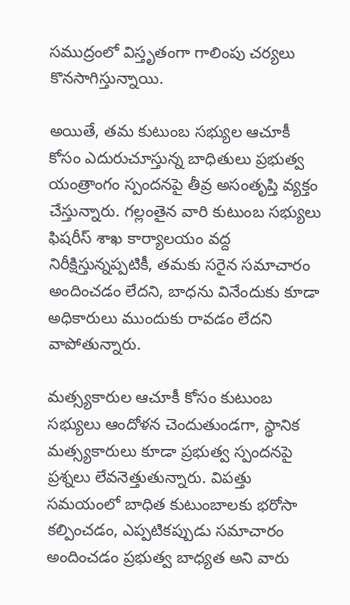సముద్రంలో విస్తృతంగా గాలింపు చర్యలు కొనసాగిస్తున్నాయి.

అయితే, తమ కుటుంబ సభ్యుల ఆచూకీ కోసం ఎదురుచూస్తున్న బాధితులు ప్రభుత్వ యంత్రాంగం స్పందనపై తీవ్ర అసంతృప్తి వ్యక్తం చేస్తున్నారు. గల్లంతైన వారి కుటుంబ సభ్యులు ఫిషరీస్ శాఖ కార్యాలయం వద్ద నిరీక్షిస్తున్నప్పటికీ, తమకు సరైన సమాచారం అందించడం లేదని, బాధను వినేందుకు కూడా అధికారులు ముందుకు రావడం లేదని వాపోతున్నారు.

మత్స్యకారుల ఆచూకీ కోసం కుటుంబ సభ్యులు ఆందోళన చెందుతుండగా, స్థానిక మత్స్యకారులు కూడా ప్రభుత్వ స్పందనపై ప్రశ్నలు లేవనెత్తుతున్నారు. విపత్తు సమయంలో బాధిత కుటుంబాలకు భరోసా కల్పించడం, ఎప్పటికప్పుడు సమాచారం అందించడం ప్రభుత్వ బాధ్యత అని వారు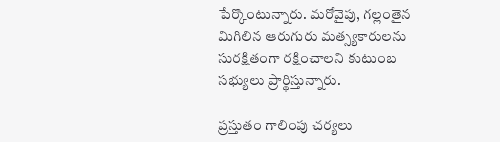పేర్కొంటున్నారు. మరోవైపు, గల్లంతైన మిగిలిన ఆరుగురు మత్స్యకారులను సురక్షితంగా రక్షించాలని కుటుంబ సభ్యులు ప్రార్థిస్తున్నారు.

ప్రస్తుతం గాలింపు చర్యలు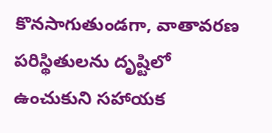కొనసాగుతుండగా, వాతావరణ పరిస్థితులను దృష్టిలో ఉంచుకుని సహాయక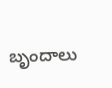బృందాలు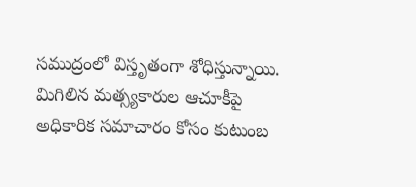సముద్రంలో విస్తృతంగా శోధిస్తున్నాయి. మిగిలిన మత్స్యకారుల ఆచూకీపై అధికారిక సమాచారం కోసం కుటుంబ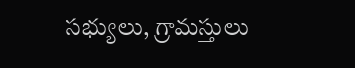సభ్యులు, గ్రామస్తులు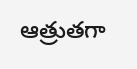ఆత్రుతగా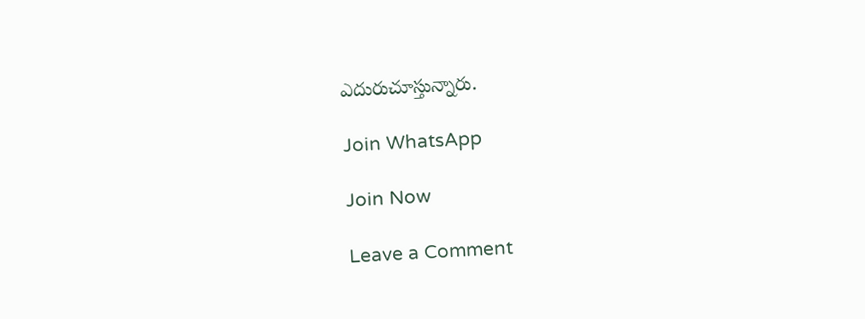ఎదురుచూస్తున్నారు.

Join WhatsApp

Join Now

Leave a Comment